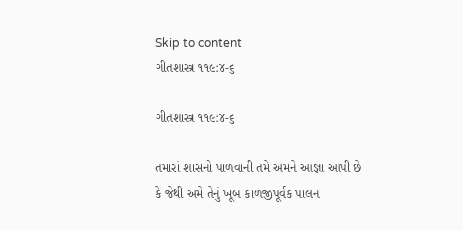Skip to content
ગીતશાસ્ત્ર ૧૧૯:૪-૬

ગીતશાસ્ત્ર ૧૧૯:૪-૬

તમારાં શાસનો પાળવાની તમે અમને આજ્ઞા આપી છે કે જેથી અમે તેનું ખૂબ કાળજીપૂર્વક પાલન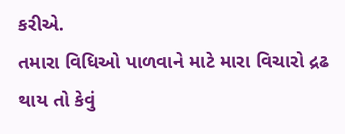કરીએ.
તમારા વિધિઓ પાળવાને માટે મારા વિચારો દ્રઢ થાય તો કેવું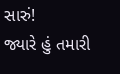સારું!
જ્યારે હું તમારી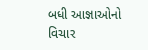બધી આજ્ઞાઓનો વિચાર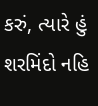કરું, ત્યારે હું શરમિંદો નહિ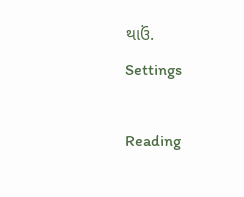થાઉં.
Settings

Reading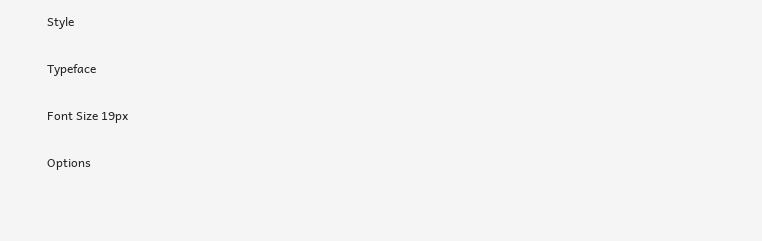Style

Typeface

Font Size 19px

Options